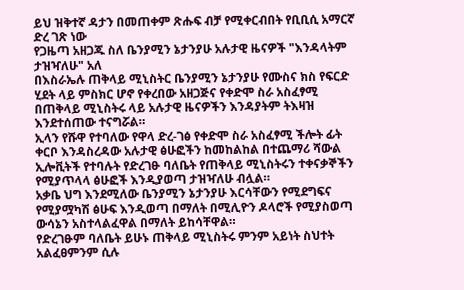ይህ ዝቅተኛ ዳታን በመጠቀም ጽሑፍ ብቻ የሚቀርብበት የቢቢሲ አማርኛ ድረ ገጽ ነው
የጋዜጣ አዘጋጁ ስለ ቤንያሚን ኔታንያሁ አሉታዊ ዜናዎች "እንዳላትም ታዝዣለሁ" አለ
በእስራኤሉ ጠቅላይ ሚኒስትር ቤንያሚን ኔታንያሁ የሙስና ክስ የፍርድ ሂደት ላይ ምስክር ሆኖ የቀረበው አዘጋጅና የቀድሞ ስራ አስፈፃሚ በጠቅላይ ሚኒስትሩ ላይ አሉታዊ ዜናዎችን እንዳያትም ትእዛዝ እንደተሰጠው ተናግሯል።
ኢላን የሹዋ የተባለው የዋላ ድረ-ገፅ የቀድሞ ስራ አስፈፃሚ ችሎት ፊት ቀርቦ እንዳስረዳው አሉታዊ ፅሁፎችን ከመከልከል በተጨማሪ ሻውል ኢሎቪትች የተባሉት የድረገፁ ባለቤት የጠቅላይ ሚኒስትሩን ተቀናቃኞችን የሚያጥላላ ፅሁፎች እንዲያወጣ ታዝዣለሁ ብሏል።
አቃቤ ህግ እንደሚለው ቤንያሚን ኔታንያሁ እርሳቸውን የሚደግፍና የሚያሟካሽ ፅሁፍ እንዲወጣ በማለት በሚሊዮን ዶላሮች የሚያስወጣ ውሳኔን አስተላልፈዋል በማለት ይከሳቸዋል።
የድረገፁም ባለቤት ይሁኑ ጠቅላይ ሚኒስትሩ ምንም አይነት ስህተት አልፈፀምንም ሲሉ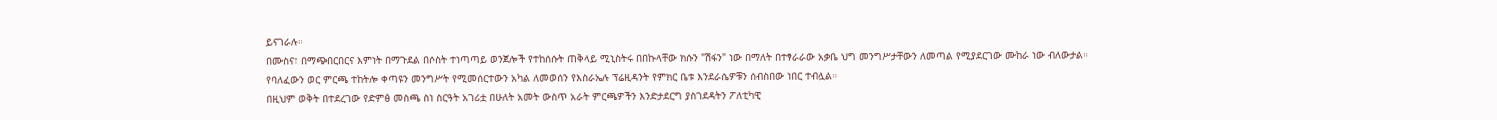ይናገራሉ።
በሙስና፣ በማጭበርበርና እምነት በማጉደል በሶስት ተነጣጣይ ወንጀሎች የተከሰሱት ጠቅላይ ሚኒስትሩ በበኩላቸው ክሱን "ሽፋን" ነው በማለት በተፃራራው አቃቤ ህግ መንግሥታቸውን ለመጣል የሚያደርገው ሙከራ ነው ብለውታል።
የባለፈውን ወር ምርጫ ተከትሎ ቀጣዩን መንግሥት የሚመሰርተውን አካል ለመወሰን የእስራኤሉ ፕሬዚዳንት የምክር ቤቱ እንደራሴዎቹን ሰብስበው ነበር ተብሏል።
በዚህም ወቅት በተደረገው የድምፅ መስጫ ስነ ስርዓት አገሪቷ በሁለት አመት ውስጥ አራት ምርጫዎችን እንድታደርግ ያስገደዳትን ፖለቲካዊ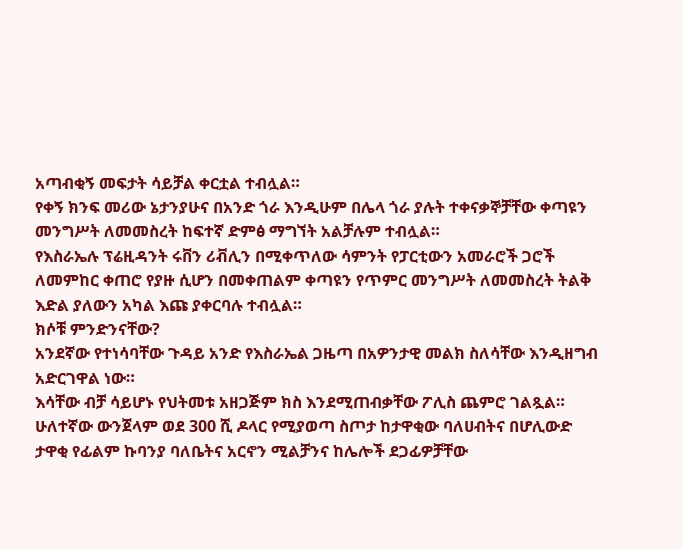አጣብቂኝ መፍታት ሳይቻል ቀርቷል ተብሏል።
የቀኝ ክንፍ መሪው ኔታንያሁና በአንድ ጎራ እንዲሁም በሌላ ጎራ ያሉት ተቀናቃኞቻቸው ቀጣዩን መንግሥት ለመመስረት ከፍተኛ ድምፅ ማግኘት አልቻሉም ተብሏል።
የእስራኤሉ ፕሬዚዳንት ሩቨን ሪቭሊን በሚቀጥለው ሳምንት የፓርቲውን አመራሮች ጋሮች ለመምከር ቀጠሮ የያዙ ሲሆን በመቀጠልም ቀጣዩን የጥምር መንግሥት ለመመስረት ትልቅ እድል ያለውን አካል እጩ ያቀርባሉ ተብሏል።
ክሶቹ ምንድንናቸው?
አንደኛው የተነሳባቸው ጉዳይ አንድ የእስራኤል ጋዜጣ በአዎንታዊ መልክ ስለሳቸው እንዲዘግብ አድርገዋል ነው።
እሳቸው ብቻ ሳይሆኑ የህትመቱ አዘጋጅም ክስ እንደሚጠብቃቸው ፖሊስ ጨምሮ ገልጿል።
ሁለተኛው ውንጀላም ወደ 300 ሺ ዶላር የሚያወጣ ስጦታ ከታዋቂው ባለሀብትና በሆሊውድ ታዋቂ የፊልም ኩባንያ ባለቤትና አርኖን ሚልቻንና ከሌሎች ደጋፊዎቻቸው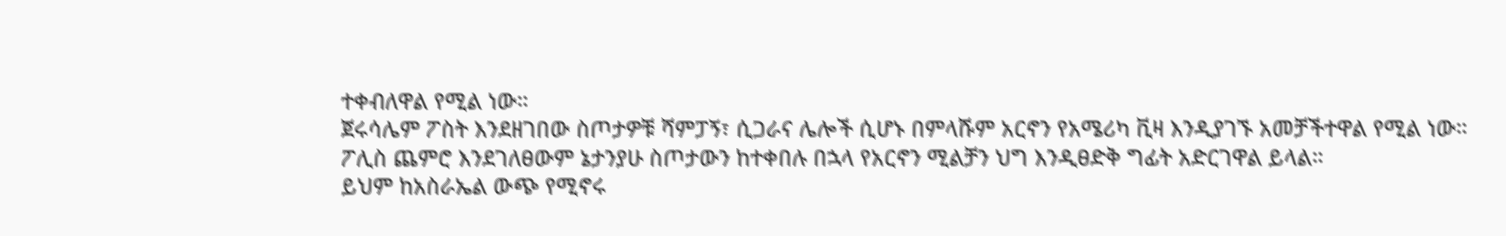ተቀብለዋል የሚል ነው።
ጀሩሳሌም ፖስት እንደዘገበው ስጦታዎቹ ሻምፓኝ፣ ሲጋራና ሌሎች ሲሆኑ በምላሹም አርኖን የአሜሪካ ቪዛ እንዲያገኙ አመቻችተዋል የሚል ነው።
ፖሊስ ጨምሮ እንደገለፀውም ኔታንያሁ ስጦታውን ከተቀበሉ በኋላ የአርኖን ሚልቻን ህግ እንዲፀድቅ ግፊት አድርገዋል ይላል።
ይህም ከአስራኤል ውጭ የሚኖሩ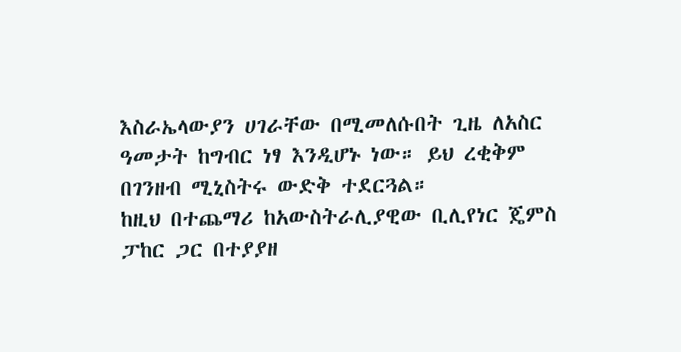እስራኤላውያን ሀገራቸው በሚመለሱበት ጊዜ ለአስር ዓመታት ከግብር ነፃ እንዲሆኑ ነው። ይህ ረቂቅም በገንዘብ ሚኒስትሩ ውድቅ ተደርጓል።
ከዚህ በተጨማሪ ከአውስትራሊያዊው ቢሊየነር ጄምስ ፓከር ጋር በተያያዘ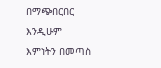በማጭበርበር እንዲሁም እምነትን በመጣስ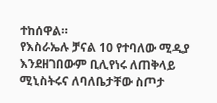ተከሰዋል።
የእስራኤሉ ቻናል 10 የተባለው ሚዲያ እንደዘገበውም ቢሊየነሩ ለጠቅላይ ሚኒስትሩና ለባለቤታቸው ስጦታ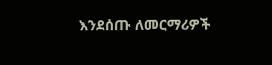እንደሰጡ ለመርማሪዎች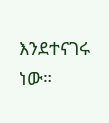እንደተናገሩ ነው።